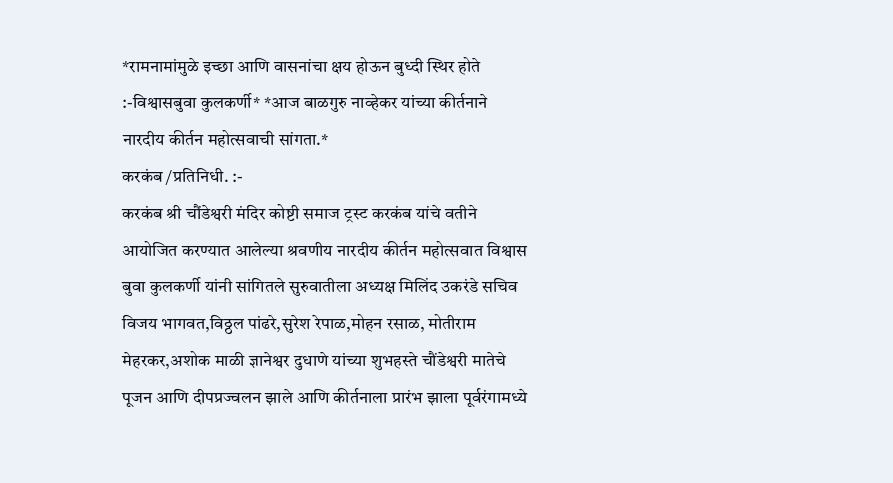*रामनामांमुळे इच्छा आणि वासनांचा क्षय होऊन बुध्दी स्थिर होते :-विश्वासबुवा कुलकर्णी* *आज बाळगुरु नाव्हेकर यांच्या कीर्तनाने नारदीय कीर्तन महोत्सवाची सांगता.*
करकंब /प्रतिनिधी. :-
करकंब श्री चौंडेश्वरी मंदिर कोष्टी समाज ट्रस्ट करकंब यांचे वतीने आयोजित करण्यात आलेल्या श्रवणीय नारदीय कीर्तन महोत्सवात विश्वास बुवा कुलकर्णी यांनी सांगितले सुरुवातीला अध्यक्ष मिलिंद उकरंडे सचिव विजय भागवत,विठ्ठल पांढरे,सुरेश रेपाळ,मोहन रसाळ, मोतीराम मेहरकर,अशोक माळी ज्ञानेश्वर दुधाणे यांच्या शुभहस्ते चौंडेश्वरी मातेचे पूजन आणि दीपप्रज्वलन झाले आणि कीर्तनाला प्रारंभ झाला पूर्वरंगामध्ये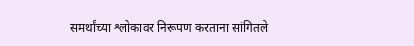समर्थांच्या श्लोकावर निरूपण करताना सांगितले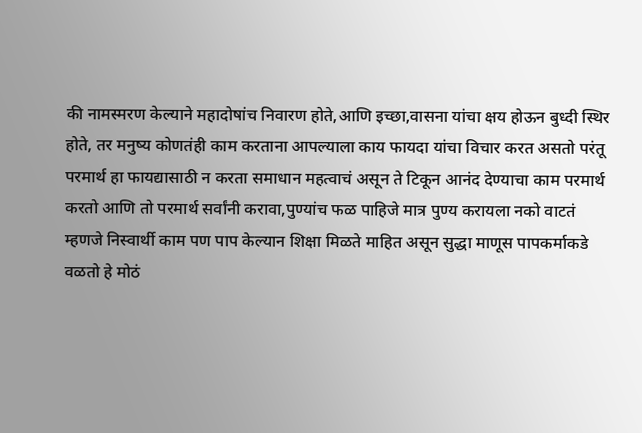की नामस्मरण केल्याने महादोषांच निवारण होते,आणि इच्छा,वासना यांचा क्षय होऊन बुध्दी स्थिर होते, तर मनुष्य कोणतंही काम करताना आपल्याला काय फायदा यांचा विचार करत असतो परंतू परमार्थ हा फायद्यासाठी न करता समाधान महत्वाचं असून ते टिकून आनंद देण्याचा काम परमार्थ करतो आणि तो परमार्थ सर्वांनी करावा,पुण्यांच फळ पाहिजे मात्र पुण्य करायला नको वाटतं म्हणजे निस्वार्थी काम पण पाप केल्यान शिक्षा मिळते माहित असून सुद्धा माणूस पापकर्माकडे वळतो हे मोठं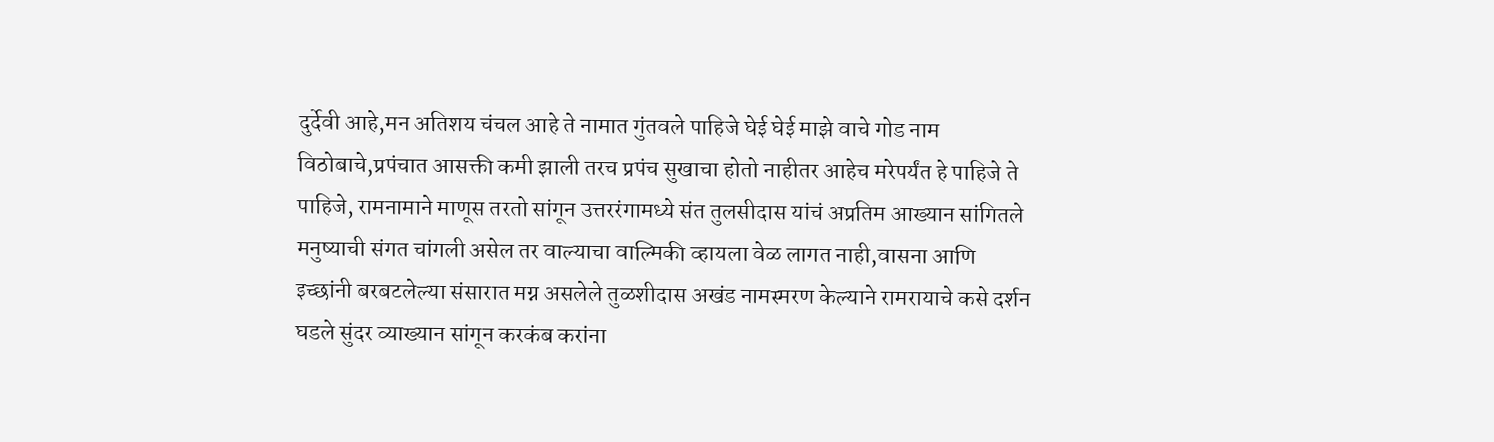दुर्देवी आहे,मन अतिशय चंचल आहे ते नामात गुंतवले पाहिजे घेई घेई माझे वाचे गोड नाम विठोबाचे,प्रपंचात आसक्ती कमी झाली तरच प्रपंच सुखाचा होतो नाहीतर आहेच मरेपर्यंत हे पाहिजे ते पाहिजे, रामनामाने माणूस तरतो सांगून उत्तररंगामध्ये संत तुलसीदास यांचं अप्रतिम आख्यान सांगितले मनुष्याची संगत चांगली असेल तर वाल्याचा वाल्मिकी व्हायला वेळ लागत नाही,वासना आणि इच्छांनी बरबटलेल्या संसारात मग्न असलेले तुळशीदास अखंड नामस्मरण केल्याने रामरायाचे कसे दर्शन घडले सुंदर व्याख्यान सांगून करकंब करांना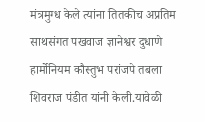मंत्रमुग्ध केले त्यांना तितकीच अप्रतिम साथसंगत पखवाज ज्ञानेश्वर दुधाणे हार्मोनियम कौस्तुभ परांजपे तबला शिवराज पंडीत यांनी केली.यावेळी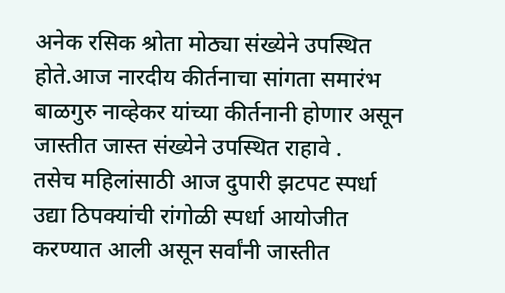अनेक रसिक श्रोता मोठ्या संख्येने उपस्थित होते.आज नारदीय कीर्तनाचा सांगता समारंभ बाळगुरु नाव्हेकर यांच्या कीर्तनानी होणार असून जास्तीत जास्त संख्येने उपस्थित राहावे .
तसेच महिलांसाठी आज दुपारी झटपट स्पर्धा उद्या ठिपक्यांची रांगोळी स्पर्धा आयोजीत करण्यात आली असून सर्वांनी जास्तीत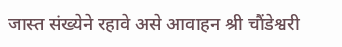जास्त संख्येने रहावे असे आवाहन श्री चौंडेश्वरी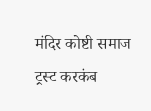मंदिर कोष्टी समाज ट्रस्ट करकंब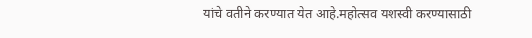यांचे वतीने करण्यात येत आहे.महोत्सव यशस्वी करण्यासाठी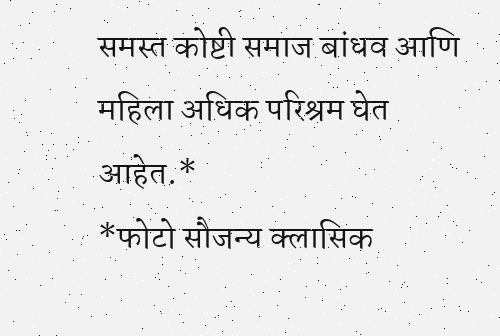समस्त कोष्टी समाज बांधव आणि महिला अधिक परिश्रम घेत आहेत.*
*फोटो सौजन्य क्लासिक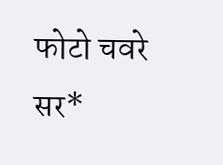फोटो चवरे सर*